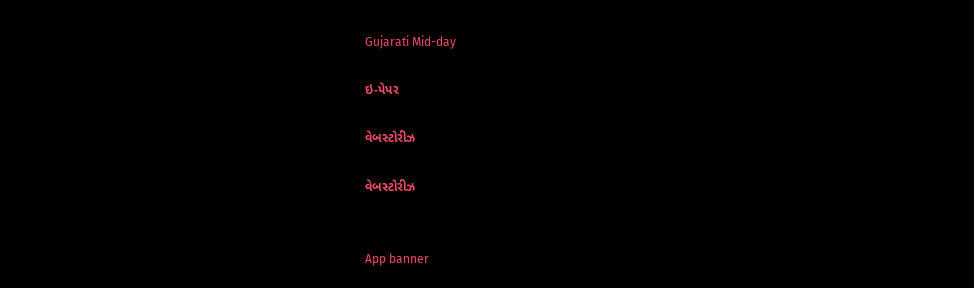Gujarati Mid-day

ઇ-પેપર

વેબસ્ટોરીઝ

વેબસ્ટોરીઝ


App banner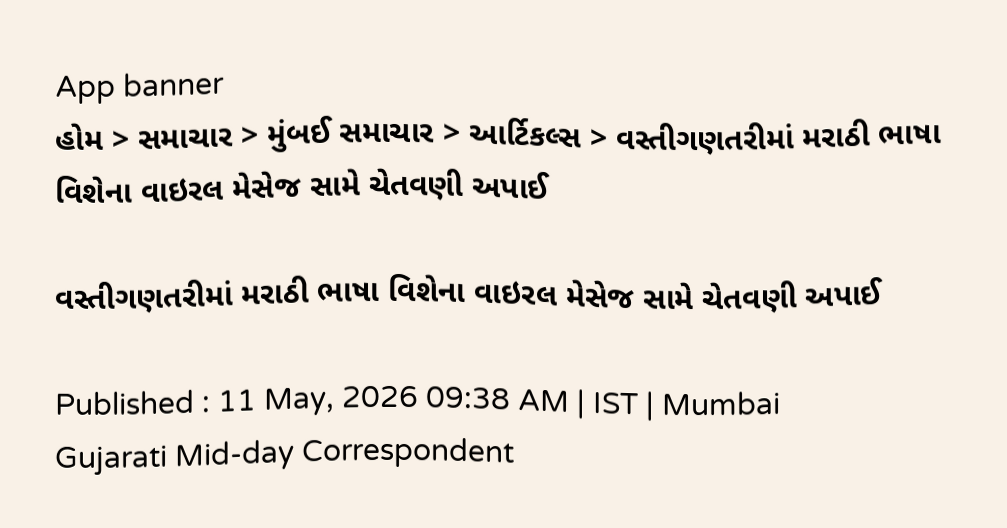App banner
હોમ > સમાચાર > મુંબઈ સમાચાર > આર્ટિકલ્સ > વસ્તીગણતરીમાં મરાઠી ભાષા વિશેના વાઇરલ મેસેજ સામે ચેતવણી અપાઈ

વસ્તીગણતરીમાં મરાઠી ભાષા વિશેના વાઇરલ મેસેજ સામે ચેતવણી અપાઈ

Published : 11 May, 2026 09:38 AM | IST | Mumbai
Gujarati Mid-day Correspondent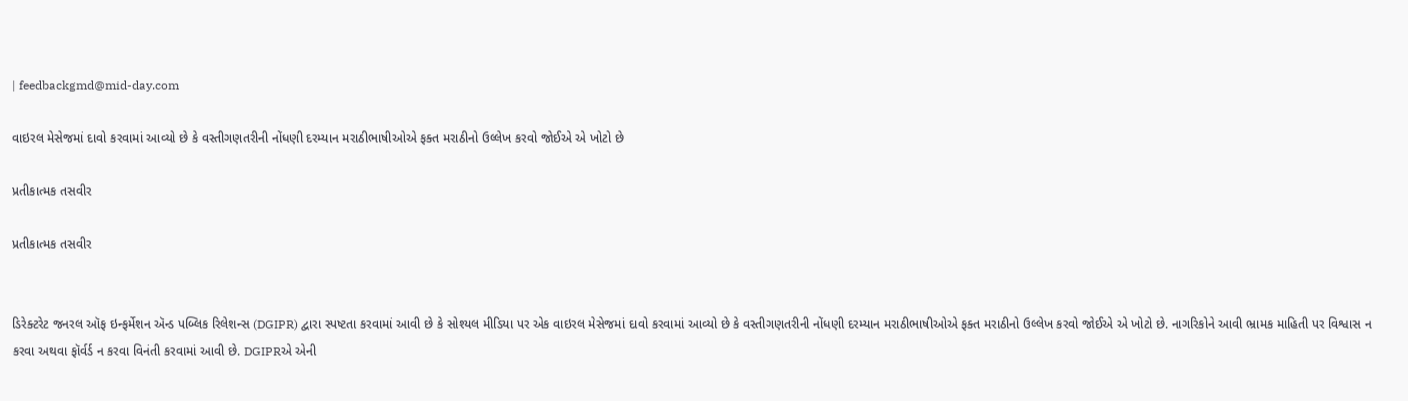| feedbackgmd@mid-day.com

વાઇરલ મેસેજમાં દાવો કરવામાં આવ્યો છે કે વસ્તીગણતરીની નોંધણી દરમ્યાન મરાઠીભાષીઓએ ફક્ત મરાઠીનો ઉલ્લેખ કરવો જોઈએ એ ખોટો છે

પ્રતીકાત્મક તસવીર

પ્રતીકાત્મક તસવીર


ડિરેક્ટરેટ જનરલ ઑફ ઇન્ફર્મેશન ઍન્ડ પબ્લિક રિલેશન્સ (DGIPR) દ્વારા સ્પષ્ટતા કરવામાં આવી છે કે સોશ્યલ મીડિયા પર એક વાઇરલ મેસેજમાં દાવો કરવામાં આવ્યો છે કે વસ્તીગણતરીની નોંધણી દરમ્યાન મરાઠીભાષીઓએ ફક્ત મરાઠીનો ઉલ્લેખ કરવો જોઈએ એ ખોટો છે. નાગરિકોને આવી ભ્રામક માહિતી પર વિશ્વાસ ન કરવા અથવા ફૉર્વર્ડ ન કરવા વિનંતી કરવામાં આવી છે. DGIPRએ એની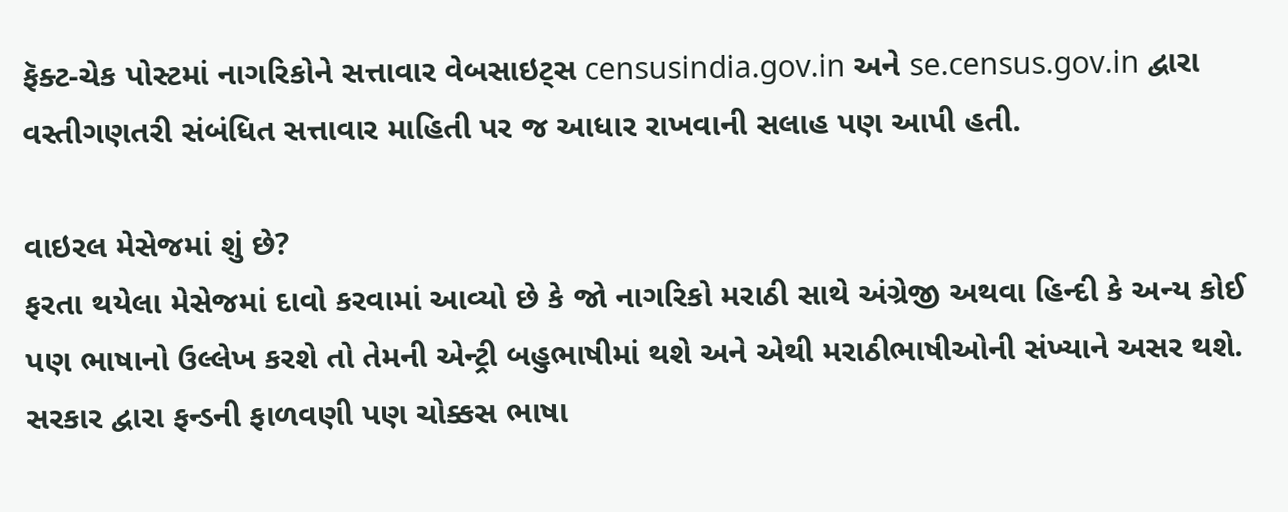ફૅક્ટ-ચેક પોસ્ટમાં નાગરિકોને સત્તાવાર વેબસાઇટ્સ censusindia.gov.in અને se.census.gov.in દ્વારા વસ્તીગણતરી સંબંધિત સત્તાવાર માહિતી પર જ આધાર રાખવાની સલાહ પણ આપી હતી.

વાઇરલ મેસેજમાં શું છે?
ફરતા થયેલા મેસેજમાં દાવો કરવામાં આવ્યો છે કે જો નાગરિકો મરાઠી સાથે અંગ્રેજી અથવા હિન્દી કે અન્ય કોઈ પણ ભાષાનો ઉલ્લેખ કરશે તો તેમની એન્ટ્રી બહુભાષીમાં થશે અને એથી મરાઠીભાષીઓની સંખ્યાને અસર થશે. સરકાર દ્વારા ફન્ડની ફાળવણી પણ ચોક્કસ ભાષા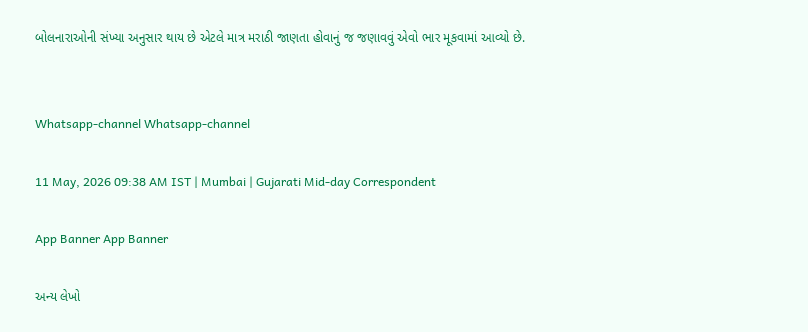બોલનારાઓની સંખ્યા અનુસાર થાય છે એટલે માત્ર મરાઠી જાણતા હોવાનું જ જણાવવું એવો ભાર મૂકવામાં આવ્યો છે.


Whatsapp-channel Whatsapp-channel

11 May, 2026 09:38 AM IST | Mumbai | Gujarati Mid-day Correspondent

App Banner App Banner

અન્ય લેખો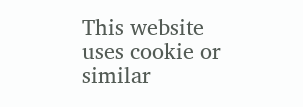This website uses cookie or similar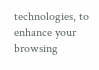technologies, to enhance your browsing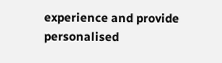experience and provide personalised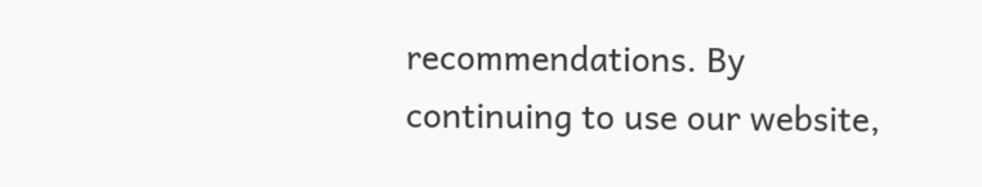recommendations. By continuing to use our website,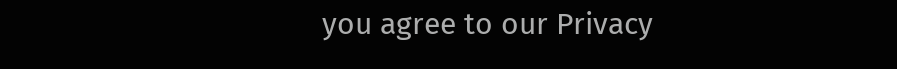you agree to our Privacy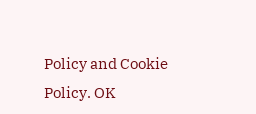Policy and Cookie Policy. OK